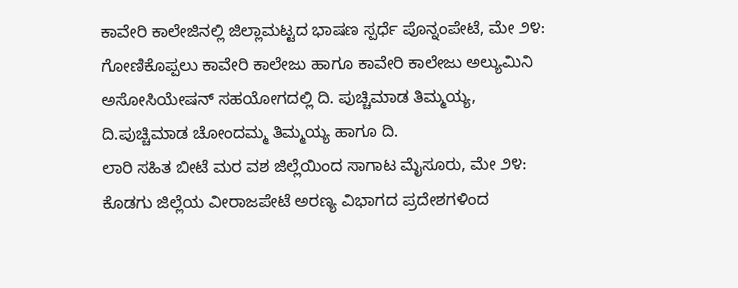ಕಾವೇರಿ ಕಾಲೇಜಿನಲ್ಲಿ ಜಿಲ್ಲಾಮಟ್ಟದ ಭಾಷಣ ಸ್ಪರ್ಧೆ ಪೊನ್ನಂಪೇಟೆ, ಮೇ ೨೪: ಗೋಣಿಕೊಪ್ಪಲು ಕಾವೇರಿ ಕಾಲೇಜು ಹಾಗೂ ಕಾವೇರಿ ಕಾಲೇಜು ಅಲ್ಯುಮಿನಿ ಅಸೋಸಿಯೇಷನ್ ಸಹಯೋಗದಲ್ಲಿ ದಿ. ಪುಚ್ಚಿಮಾಡ ತಿಮ್ಮಯ್ಯ, ದಿ.ಪುಚ್ಚಿಮಾಡ ಚೋಂದಮ್ಮ ತಿಮ್ಮಯ್ಯ ಹಾಗೂ ದಿ.
ಲಾರಿ ಸಹಿತ ಬೀಟೆ ಮರ ವಶ ಜಿಲ್ಲೆಯಿಂದ ಸಾಗಾಟ ಮೈಸೂರು, ಮೇ ೨೪: ಕೊಡಗು ಜಿಲ್ಲೆಯ ವೀರಾಜಪೇಟೆ ಅರಣ್ಯ ವಿಭಾಗದ ಪ್ರದೇಶಗಳಿಂದ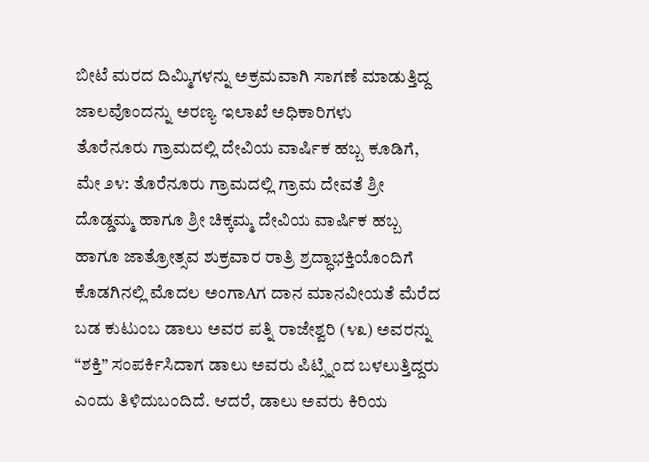ಬೀಟೆ ಮರದ ದಿಮ್ಮಿಗಳನ್ನು ಅಕ್ರಮವಾಗಿ ಸಾಗಣೆ ಮಾಡುತ್ತಿದ್ದ ಜಾಲವೊಂದನ್ನು ಅರಣ್ಯ ಇಲಾಖೆ ಅಧಿಕಾರಿಗಳು
ತೊರೆನೂರು ಗ್ರಾಮದಲ್ಲಿ ದೇವಿಯ ವಾರ್ಷಿಕ ಹಬ್ಬ ಕೂಡಿಗೆ, ಮೇ ೨೪: ತೊರೆನೂರು ಗ್ರಾಮದಲ್ಲಿ ಗ್ರಾಮ ದೇವತೆ ಶ್ರೀ ದೊಡ್ಡಮ್ಮ ಹಾಗೂ ಶ್ರೀ ಚಿಕ್ಕಮ್ಮ ದೇವಿಯ ವಾರ್ಷಿಕ ಹಬ್ಬ ಹಾಗೂ ಜಾತ್ರೋತ್ಸವ ಶುಕ್ರವಾರ ರಾತ್ರಿ ಶ್ರದ್ಧಾಭಕ್ತಿಯೊಂದಿಗೆ
ಕೊಡಗಿನಲ್ಲಿ ಮೊದಲ ಅಂಗಾAಗ ದಾನ ಮಾನವೀಯತೆ ಮೆರೆದ ಬಡ ಕುಟುಂಬ ಡಾಲು ಅವರ ಪತ್ನಿ ರಾಜೇಶ್ವರಿ (೪೩) ಅವರನ್ನು “ಶಕ್ತಿ” ಸಂಪರ್ಕಿಸಿದಾಗ ಡಾಲು ಅವರು ಪಿಟ್ಸ್ನಿಂದ ಬಳಲುತ್ತಿದ್ದರು ಎಂದು ತಿಳಿದುಬಂದಿದೆ. ಆದರೆ, ಡಾಲು ಅವರು ಕಿರಿಯ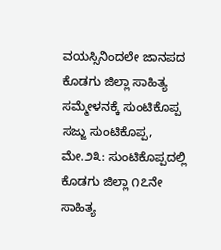ವಯಸ್ಸಿನಿಂದಲೇ ಜಾನಪದ
ಕೊಡಗು ಜಿಲ್ಲಾ ಸಾಹಿತ್ಯ ಸಮ್ಮೇಳನಕ್ಕೆ ಸುಂಟಿಕೊಪ್ಪ ಸಜ್ಜು ಸುಂಟಿಕೊಪ್ಪ, ಮೇ.೨೩: ಸುಂಟಿಕೊಪ್ಪದಲ್ಲಿ ಕೊಡಗು ಜಿಲ್ಲಾ ೧೭ನೇ ಸಾಹಿತ್ಯ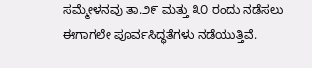ಸಮ್ಮೇಳನವು ತಾ.೨೯ ಮತ್ತು ೩೦ ರಂದು ನಡೆಸಲು ಈಗಾಗಲೇ ಪೂರ್ವಸಿದ್ಧತೆಗಳು ನಡೆಯುತ್ತಿವೆ.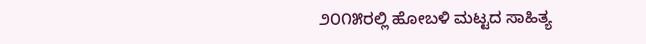೨೦೧೫ರಲ್ಲಿ ಹೋಬಳಿ ಮಟ್ಟದ ಸಾಹಿತ್ಯ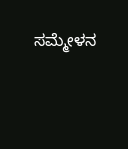ಸಮ್ಮೇಳನ